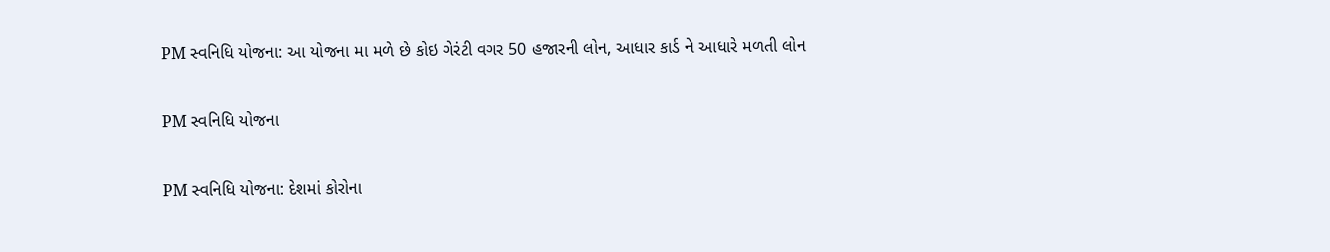PM સ્વનિધિ યોજના: આ યોજના મા મળે છે કોઇ ગેરંટી વગર 50 હજારની લોન, આધાર કાર્ડ ને આધારે મળતી લોન

PM સ્વનિધિ યોજના

PM સ્વનિધિ યોજના: દેશમાં કોરોના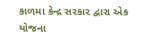કાળમા કેન્દ્ર સરકાર દ્વારા એક યોજના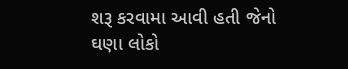શરૂ કરવામા આવી હતી જેનો ઘણા લોકો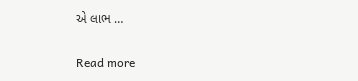એ લાભ …

Read more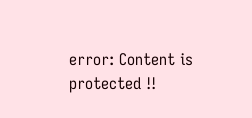error: Content is protected !!